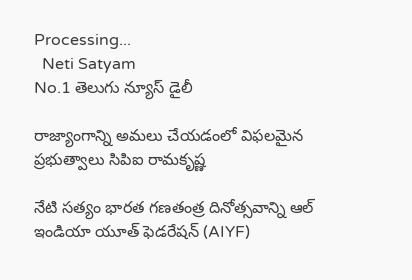Processing...
  Neti Satyam
No.1 తెలుగు న్యూస్ డైలీ

రాజ్యాంగాన్ని అమలు చేయడంలో విఫలమైన ప్రభుత్వాలు సిపిఐ రామకృష్ణ

నేటి సత్యం భారత గణతంత్ర దినోత్సవాన్ని ఆల్ ఇండియా యూత్ ఫెడరేషన్ (AIYF)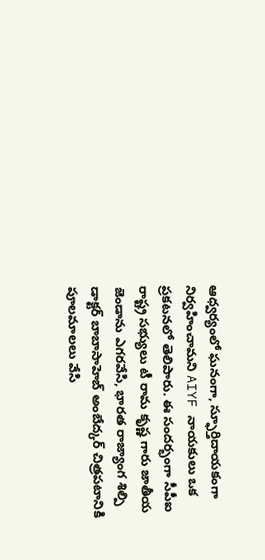ఆధ్వర్యంలో ఘనంగా, స్ఫూర్తిదాయకంగా నిర్వహించామని AIYF నాయకులు ఒక ప్రకటనలో తెలిపారు. ఈ సందర్భంగా సీపీఐ రాష్ట్ర సభ్యులు టీ రామ కృష్ణ గారు జాతీయ జెండాను ఎగరవేసి, భారత రాజ్యాంగ శిల్పి డాక్టర్ బాబాసాహెబ్ అంబేద్కర్ చిత్రపటానికి పూలమాలలు వేసి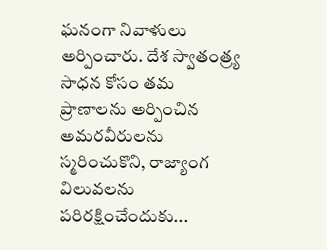ఘనంగా నివాళులు అర్పించారు. దేశ స్వాతంత్ర్య సాధన కోసం తమ ప్రాణాలను అర్పించిన అమరవీరులను స్మరించుకొని, రాజ్యాంగ విలువలను పరిరక్షించేందుకు...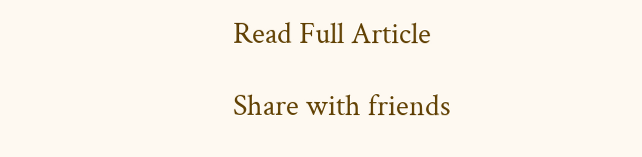Read Full Article

Share with friends